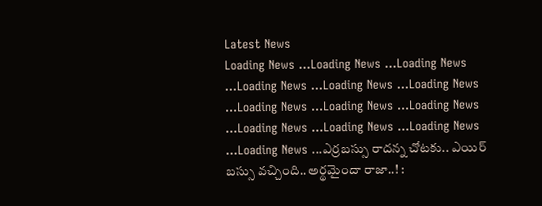Latest News
Loading News ...Loading News ...Loading News ...Loading News ...Loading News ...Loading News ...Loading News ...Loading News ...Loading News ...Loading News ...Loading News ...Loading News ...Loading News ...ఎర్రబస్సు రాదన్న చోటకు.. ఎయిర్ బస్సు వచ్చింది..అర్థమైందా రాజా..! :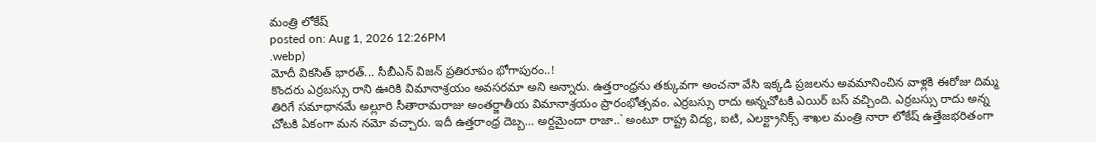మంత్రి లోకేష్
posted on: Aug 1, 2026 12:26PM
.webp)
మోదీ వికసిత్ భారత్... సీబీఎన్ విజన్ ప్రతిరూపం భోగాపురం..!
కొందరు ఎర్రబస్సు రాని ఊరికి విమానాశ్రయం అవసరమా అని అన్నారు. ఉత్తరాంధ్రను తక్కువగా అంచనా వేసి ఇక్కడి ప్రజలను అవమానించిన వాళ్లకి ఈరోజు దిమ్మ తిరిగే సమాధానమే అల్లూరి సీతారామరాజు అంతర్జాతీయ విమానాశ్రయం ప్రారంభోత్సవం. ఎర్రబస్సు రాదు అన్నచోటకి ఎయిర్ బస్ వచ్చింది. ఎర్రబస్సు రాదు అన్న చోటకి ఏకంగా మన నమో వచ్చారు. ఇదీ ఉత్తరాంధ్ర దెబ్బ… అర్దమైందా రాజా..` అంటూ రాష్ట్ర విద్య, ఐటి, ఎలక్ట్రానిక్స్ శాఖల మంత్రి నారా లోకేష్ ఉత్తేజభరితంగా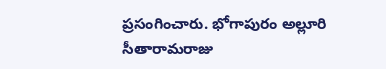ప్రసంగించారు. భోగాపురం అల్లూరి సీతారామరాజు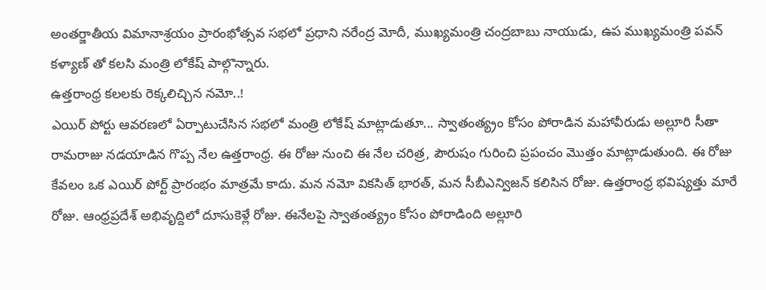అంతర్జాతీయ విమానాశ్రయం ప్రారంభోత్సవ సభలో ప్రధాని నరేంద్ర మోదీ, ముఖ్యమంత్రి చంద్రబాబు నాయుడు, ఉప ముఖ్యమంత్రి పవన్ కళ్యాణ్ తో కలసి మంత్రి లోకేష్ పాల్గొన్నారు.
ఉత్తరాంధ్ర కలలకు రెక్కలిచ్చిన నమో..!
ఎయిర్ పోర్టు ఆవరణలో ఏర్పాటుచేసిన సభలో మంత్రి లోకేష్ మాట్లాడుతూ... స్వాతంత్య్రం కోసం పోరాడిన మహావీరుడు అల్లూరి సీతా రామరాజు నడయాడిన గొప్ప నేల ఉత్తరాంధ్ర. ఈ రోజు నుంచి ఈ నేల చరిత్ర, పౌరుషం గురించి ప్రపంచం మొత్తం మాట్లాడుతుంది. ఈ రోజు కేవలం ఒక ఎయిర్ పోర్ట్ ప్రారంభం మాత్రమే కాదు. మన నమో వికసిత్ భారత్, మన సీబీఎన్విజన్ కలిసిన రోజు. ఉత్తరాంధ్ర భవిష్యత్తు మారే రోజు. ఆంధ్రప్రదేశ్ అభివృద్దిలో దూసుకెళ్లే రోజు. ఈనేలపై స్వాతంత్య్రం కోసం పోరాడింది అల్లూరి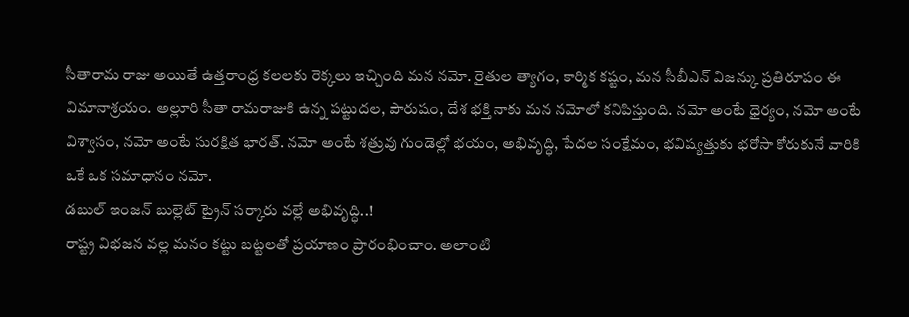సీతారామ రాజు అయితే ఉత్తరాంధ్ర కలలకు రెక్కలు ఇచ్చింది మన నమో. రైతుల త్యాగం, కార్మిక కష్టం, మన సీబీఎన్ విజన్కు ప్రతిరూపం ఈ విమానాశ్రయం. అల్లూరి సీతా రామరాజుకి ఉన్న పట్టుదల, పౌరుషం, దేశ భక్తి నాకు మన నమోలో కనిపిస్తుంది. నమో అంటే ధైర్యం, నమో అంటే విశ్వాసం, నమో అంటే సురక్షిత భారత్. నమో అంటే శత్రువు గుండెల్లో భయం, అభివృద్ధి, పేదల సంక్షేమం, భవిష్యత్తుకు భరోసా కోరుకునే వారికి ఒకే ఒక సమాధానం నమో.
డబుల్ ఇంజన్ బుల్లెట్ ట్రైన్ సర్కారు వల్లే అభివృద్ధి..!
రాష్ట్ర విభజన వల్ల మనం కట్టు బట్టలతో ప్రయాణం ప్రారంభించాం. అలాంటి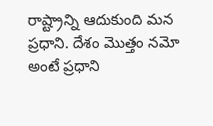రాష్ట్రాన్ని ఆదుకుంది మన ప్రధాని. దేశం మొత్తం నమో అంటే ప్రధాని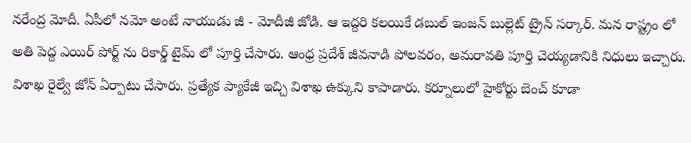నరేంద్ర మోదీ. ఏపీలో నమో అంటే నాయుడు జీ - మోదీజీ జోడి. ఆ ఇద్దరి కలయికే డబుల్ ఇంజన్ బుల్లెట్ ట్రైన్ సర్కార్. మన రాష్ట్రం లో అతి పెద్ద ఎయిర్ పోర్ట్ ను రికార్డ్ టైమ్ లో పూర్తి చేసారు. ఆంధ్ర ప్రదేశ్ జీవనాడి పోలవరం, అమరావతి పూర్తి చెయ్యడానికి నిధులు ఇచ్చారు. విశాఖ రైల్వే జోన్ ఏర్పాటు చేసారు. ప్రత్యేక ప్యాకేజీ ఇచ్చి విశాఖ ఉక్కుని కాపాడారు. కర్నూలులో హైకోర్టు బెంచ్ కూడా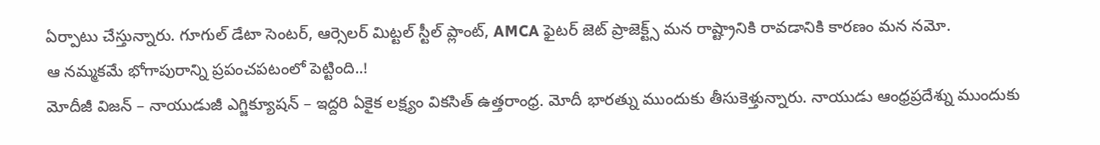ఏర్పాటు చేస్తున్నారు. గూగుల్ డేటా సెంటర్, ఆర్సెలర్ మిట్టల్ స్టీల్ ప్లాంట్, AMCA ఫైటర్ జెట్ ప్రాజెక్ట్స్ మన రాష్ట్రానికి రావడానికి కారణం మన నమో.
ఆ నమ్మకమే భోగాపురాన్ని ప్రపంచపటంలో పెట్టింది..!
మోదీజీ విజన్ – నాయుడుజీ ఎగ్జిక్యూషన్ – ఇద్దరి ఏకైక లక్ష్యం వికసిత్ ఉత్తరాంధ్ర. మోదీ భారత్ను ముందుకు తీసుకెళ్తున్నారు. నాయుడు ఆంధ్రప్రదేశ్ను ముందుకు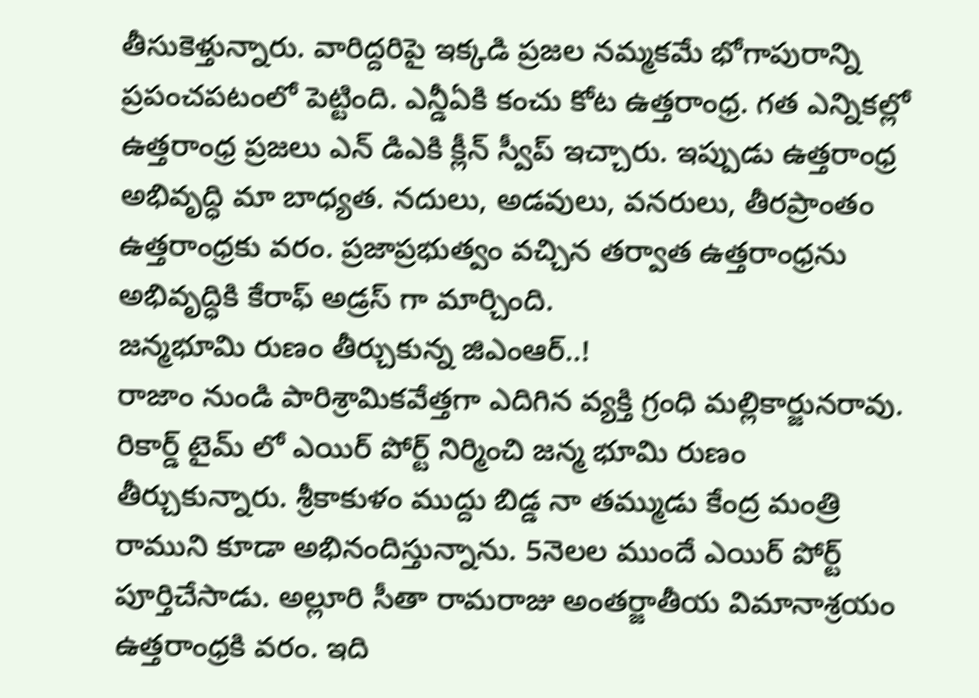తీసుకెళ్తున్నారు. వారిద్దరిపై ఇక్కడి ప్రజల నమ్మకమే భోగాపురాన్ని ప్రపంచపటంలో పెట్టింది. ఎన్డీఏకి కంచు కోట ఉత్తరాంధ్ర. గత ఎన్నికల్లో ఉత్తరాంధ్ర ప్రజలు ఎన్ డిఎకి క్లీన్ స్వీప్ ఇచ్చారు. ఇప్పుడు ఉత్తరాంధ్ర అభివృద్ధి మా బాధ్యత. నదులు, అడవులు, వనరులు, తీరప్రాంతం ఉత్తరాంధ్రకు వరం. ప్రజాప్రభుత్వం వచ్చిన తర్వాత ఉత్తరాంధ్రను అభివృద్ధికి కేరాఫ్ అడ్రస్ గా మార్చింది.
జన్మభూమి రుణం తీర్చుకున్న జిఎంఆర్..!
రాజాం నుండి పారిశ్రామికవేత్తగా ఎదిగిన వ్యక్తి గ్రంధి మల్లికార్జునరావు. రికార్డ్ టైమ్ లో ఎయిర్ పోర్ట్ నిర్మించి జన్మ భూమి రుణం తీర్చుకున్నారు. శ్రీకాకుళం ముద్దు బిడ్డ నా తమ్ముడు కేంద్ర మంత్రి రాముని కూడా అభినందిస్తున్నాను. 5నెలల ముందే ఎయిర్ పోర్ట్ పూర్తిచేసాడు. అల్లూరి సీతా రామరాజు అంతర్జాతీయ విమానాశ్రయం ఉత్తరాంధ్రకి వరం. ఇది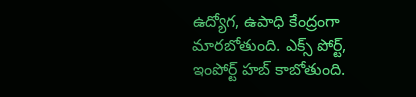ఉద్యోగ, ఉపాధి కేంద్రంగా మారబోతుంది. ఎక్స్ పోర్ట్, ఇంపోర్ట్ హబ్ కాబోతుంది.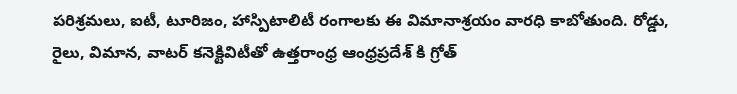పరిశ్రమలు, ఐటీ, టూరిజం, హాస్పిటాలిటీ రంగాలకు ఈ విమానాశ్రయం వారధి కాబోతుంది. రోడ్డు, రైలు, విమాన, వాటర్ కనెక్టివిటీతో ఉత్తరాంధ్ర ఆంధ్రప్రదేశ్ కి గ్రోత్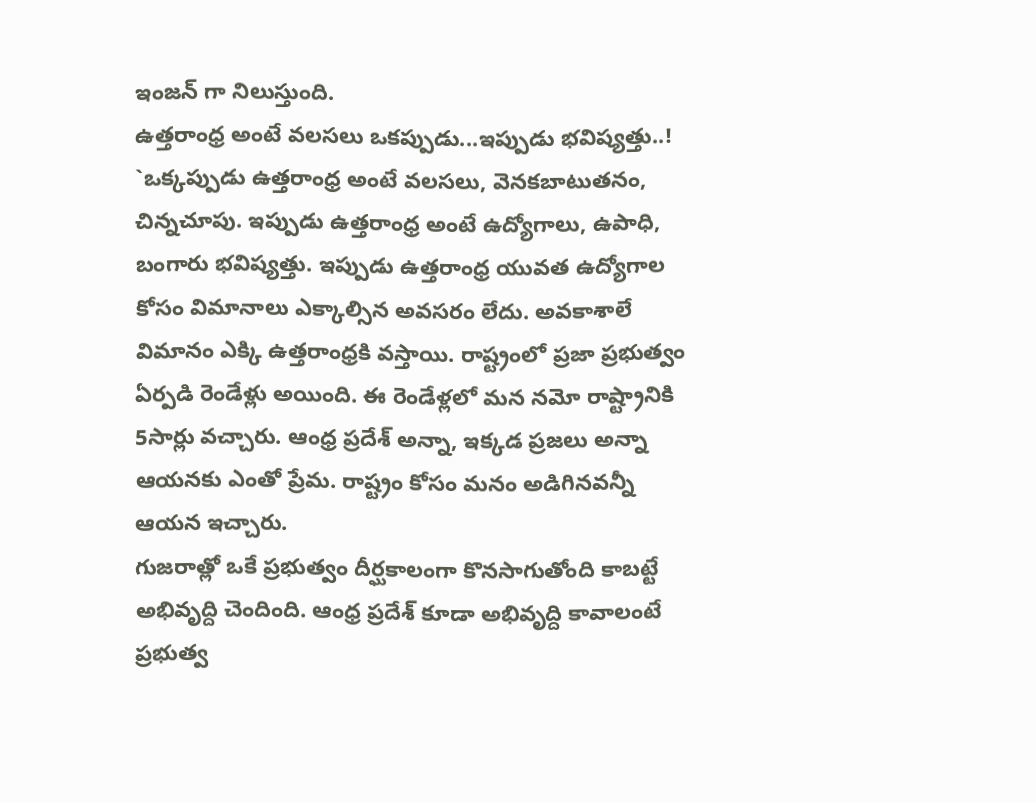ఇంజన్ గా నిలుస్తుంది.
ఉత్తరాంధ్ర అంటే వలసలు ఒకప్పుడు...ఇప్పుడు భవిష్యత్తు..!
`ఒక్కప్పుడు ఉత్తరాంధ్ర అంటే వలసలు, వెనకబాటుతనం, చిన్నచూపు. ఇప్పుడు ఉత్తరాంధ్ర అంటే ఉద్యోగాలు, ఉపాధి, బంగారు భవిష్యత్తు. ఇప్పుడు ఉత్తరాంధ్ర యువత ఉద్యోగాల కోసం విమానాలు ఎక్కాల్సిన అవసరం లేదు. అవకాశాలే విమానం ఎక్కి ఉత్తరాంధ్రకి వస్తాయి. రాష్ట్రంలో ప్రజా ప్రభుత్వం ఏర్పడి రెండేళ్లు అయింది. ఈ రెండేళ్లలో మన నమో రాష్ట్రానికి 5సార్లు వచ్చారు. ఆంధ్ర ప్రదేశ్ అన్నా, ఇక్కడ ప్రజలు అన్నా ఆయనకు ఎంతో ప్రేమ. రాష్ట్రం కోసం మనం అడిగినవన్నీ ఆయన ఇచ్చారు.
గుజరాత్లో ఒకే ప్రభుత్వం దీర్ఘకాలంగా కొనసాగుతోంది కాబట్టే అభివృద్ది చెందింది. ఆంధ్ర ప్రదేశ్ కూడా అభివృద్ది కావాలంటే ప్రభుత్వ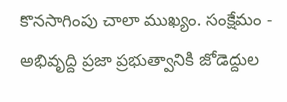కొనసాగింపు చాలా ముఖ్యం. సంక్షేమం - అభివృద్ది ప్రజా ప్రభుత్వానికి జోడెద్దుల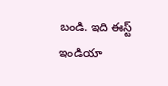బండి. ఇది ఈస్ట్ ఇండియా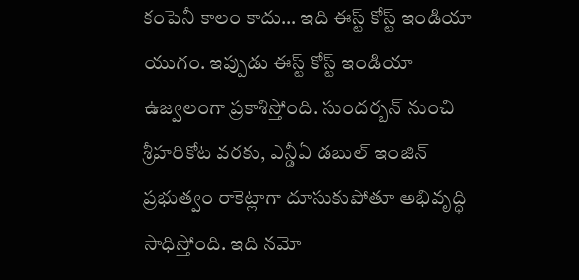కంపెనీ కాలం కాదు… ఇది ఈస్ట్ కోస్ట్ ఇండియా యుగం. ఇప్పుడు ఈస్ట్ కోస్ట్ ఇండియా ఉజ్వలంగా ప్రకాశిస్తోంది. సుందర్బన్ నుంచి శ్రీహరికోట వరకు, ఎన్డీఏ డబుల్ ఇంజిన్ ప్రభుత్వం రాకెట్లాగా దూసుకుపోతూ అభివృద్ధి సాధిస్తోంది. ఇది నమో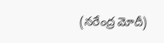(నరేంద్ర మోదీ)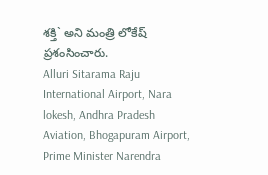శక్తి` అని మంత్రి లోకేష్ ప్రశంసించారు.
Alluri Sitarama Raju International Airport, Nara lokesh, Andhra Pradesh Aviation, Bhogapuram Airport, Prime Minister Narendra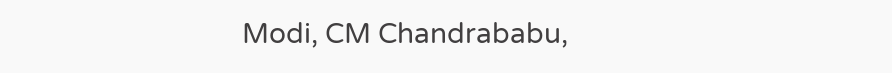Modi, CM Chandrababu,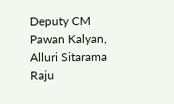Deputy CM Pawan Kalyan, Alluri Sitarama Raju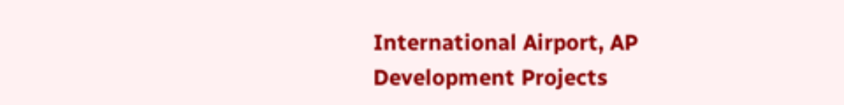International Airport, AP Development Projects